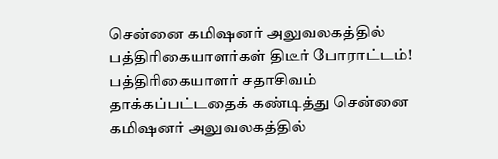சென்னை கமிஷனர் அலுவலகத்தில் பத்திரிகையாளர்கள் திடீர் போராட்டம்!
பத்திரிகையாளர் சதாசிவம் தாக்கப்பட்டதைக் கண்டித்து சென்னை கமிஷனர் அலுவலகத்தில்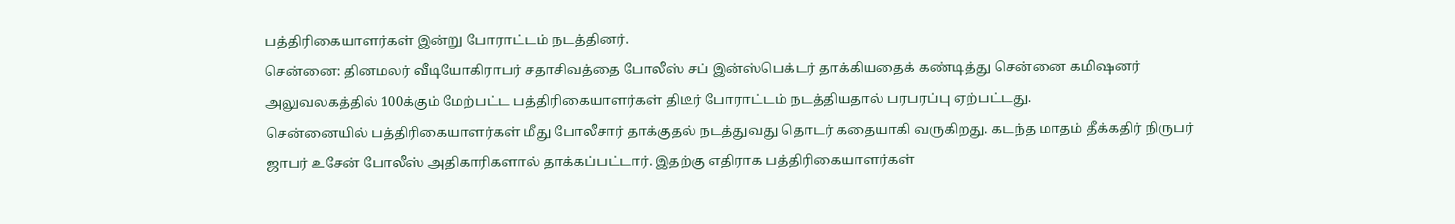பத்திரிகையாளர்கள் இன்று போராட்டம் நடத்தினர்.
சென்னை: தினமலர் வீடியோகிராபர் சதாசிவத்தை போலீஸ் சப் இன்ஸ்பெக்டர் தாக்கியதைக் கண்டித்து சென்னை கமிஷனர் அலுவலகத்தில் 100க்கும் மேற்பட்ட பத்திரிகையாளர்கள் திடீர் போராட்டம் நடத்தியதால் பரபரப்பு ஏற்பட்டது.
சென்னையில் பத்திரிகையாளர்கள் மீது போலீசார் தாக்குதல் நடத்துவது தொடர் கதையாகி வருகிறது. கடந்த மாதம் தீக்கதிர் நிருபர் ஜாபர் உசேன் போலீஸ் அதிகாரிகளால் தாக்கப்பட்டார். இதற்கு எதிராக பத்திரிகையாளர்கள்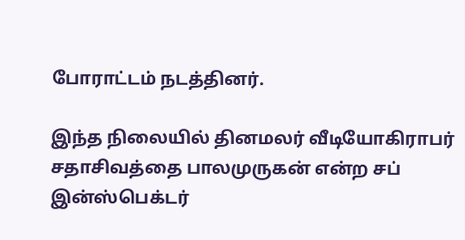போராட்டம் நடத்தினர்.

இந்த நிலையில் தினமலர் வீடியோகிராபர் சதாசிவத்தை பாலமுருகன் என்ற சப் இன்ஸ்பெக்டர்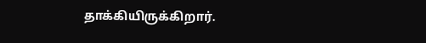தாக்கியிருக்கிறார்.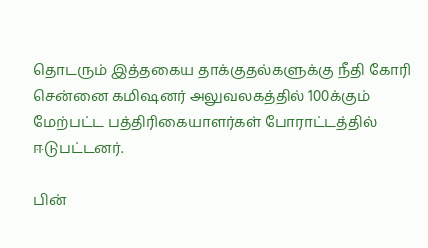தொடரும் இத்தகைய தாக்குதல்களுக்கு நீதி கோரி சென்னை கமிஷனர் அலுவலகத்தில் 100க்கும் மேற்பட்ட பத்திரிகையாளர்கள் போராட்டத்தில் ஈடுபட்டனர்.

பின்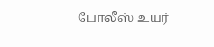போலீஸ் உயர்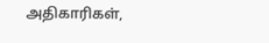அதிகாரிகள்,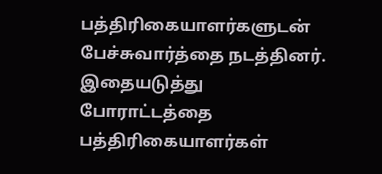பத்திரிகையாளர்களுடன் பேச்சுவார்த்தை நடத்தினர். இதையடுத்து போராட்டத்தை பத்திரிகையாளர்கள்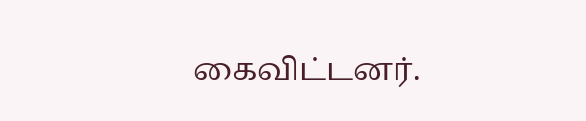கைவிட்டனர்.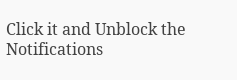Click it and Unblock the Notifications